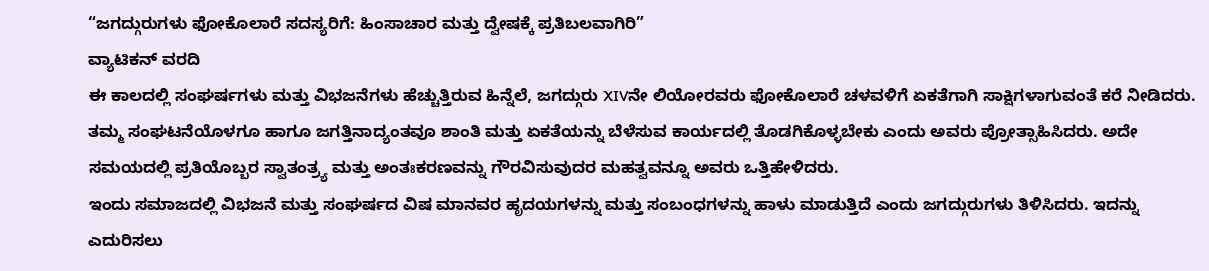“ಜಗದ್ಗುರುಗಳು ಫೋಕೊಲಾರೆ ಸದಸ್ಯರಿಗೆ: ಹಿಂಸಾಚಾರ ಮತ್ತು ದ್ವೇಷಕ್ಕೆ ಪ್ರತಿಬಲವಾಗಿರಿ”
ವ್ಯಾಟಿಕನ್ ವರದಿ
ಈ ಕಾಲದಲ್ಲಿ ಸಂಘರ್ಷಗಳು ಮತ್ತು ವಿಭಜನೆಗಳು ಹೆಚ್ಚುತ್ತಿರುವ ಹಿನ್ನೆಲೆ, ಜಗದ್ಗುರು XIVನೇ ಲಿಯೋರವರು ಫೋಕೊಲಾರೆ ಚಳವಳಿಗೆ ಏಕತೆಗಾಗಿ ಸಾಕ್ಷಿಗಳಾಗುವಂತೆ ಕರೆ ನೀಡಿದರು. ತಮ್ಮ ಸಂಘಟನೆಯೊಳಗೂ ಹಾಗೂ ಜಗತ್ತಿನಾದ್ಯಂತವೂ ಶಾಂತಿ ಮತ್ತು ಏಕತೆಯನ್ನು ಬೆಳೆಸುವ ಕಾರ್ಯದಲ್ಲಿ ತೊಡಗಿಕೊಳ್ಳಬೇಕು ಎಂದು ಅವರು ಪ್ರೋತ್ಸಾಹಿಸಿದರು. ಅದೇ ಸಮಯದಲ್ಲಿ ಪ್ರತಿಯೊಬ್ಬರ ಸ್ವಾತಂತ್ರ್ಯ ಮತ್ತು ಅಂತಃಕರಣವನ್ನು ಗೌರವಿಸುವುದರ ಮಹತ್ವವನ್ನೂ ಅವರು ಒತ್ತಿಹೇಳಿದರು.
ಇಂದು ಸಮಾಜದಲ್ಲಿ ವಿಭಜನೆ ಮತ್ತು ಸಂಘರ್ಷದ ವಿಷ ಮಾನವರ ಹೃದಯಗಳನ್ನು ಮತ್ತು ಸಂಬಂಧಗಳನ್ನು ಹಾಳು ಮಾಡುತ್ತಿದೆ ಎಂದು ಜಗದ್ಗುರುಗಳು ತಿಳಿಸಿದರು. ಇದನ್ನು ಎದುರಿಸಲು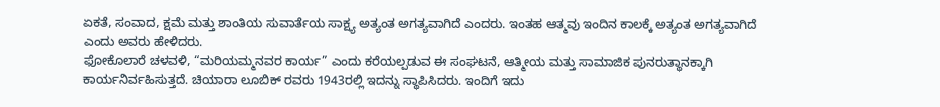ಏಕತೆ, ಸಂವಾದ, ಕ್ಷಮೆ ಮತ್ತು ಶಾಂತಿಯ ಸುವಾರ್ತೆಯ ಸಾಕ್ಷ್ಯ ಅತ್ಯಂತ ಅಗತ್ಯವಾಗಿದೆ ಎಂದರು. ಇಂತಹ ಆತ್ಮವು ಇಂದಿನ ಕಾಲಕ್ಕೆ ಅತ್ಯಂತ ಅಗತ್ಯವಾಗಿದೆ ಎಂದು ಅವರು ಹೇಳಿದರು.
ಫೋಕೊಲಾರೆ ಚಳವಳಿ, “ಮರಿಯಮ್ಮನವರ ಕಾರ್ಯ” ಎಂದು ಕರೆಯಲ್ಪಡುವ ಈ ಸಂಘಟನೆ, ಆತ್ಮೀಯ ಮತ್ತು ಸಾಮಾಜಿಕ ಪುನರುತ್ಥಾನಕ್ಕಾಗಿ ಕಾರ್ಯನಿರ್ವಹಿಸುತ್ತದೆ. ಚಿಯಾರಾ ಲೂಬಿಕ್ ರವರು 1943ರಲ್ಲಿ ಇದನ್ನು ಸ್ಥಾಪಿಸಿದರು. ಇಂದಿಗೆ ಇದು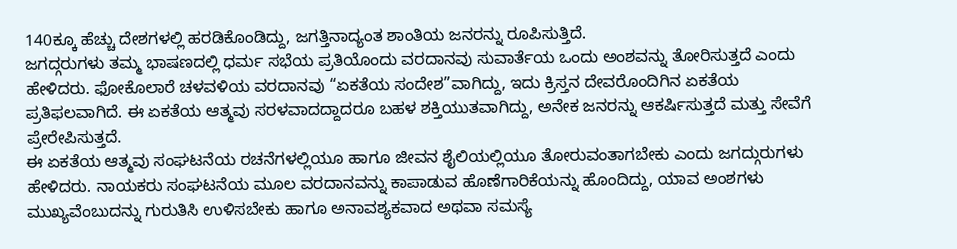140ಕ್ಕೂ ಹೆಚ್ಚು ದೇಶಗಳಲ್ಲಿ ಹರಡಿಕೊಂಡಿದ್ದು, ಜಗತ್ತಿನಾದ್ಯಂತ ಶಾಂತಿಯ ಜನರನ್ನು ರೂಪಿಸುತ್ತಿದೆ.
ಜಗದ್ಗರುಗಳು ತಮ್ಮ ಭಾಷಣದಲ್ಲಿ ಧರ್ಮ ಸಭೆಯ ಪ್ರತಿಯೊಂದು ವರದಾನವು ಸುವಾರ್ತೆಯ ಒಂದು ಅಂಶವನ್ನು ತೋರಿಸುತ್ತದೆ ಎಂದು ಹೇಳಿದರು. ಫೋಕೊಲಾರೆ ಚಳವಳಿಯ ವರದಾನವು “ಏಕತೆಯ ಸಂದೇಶ”ವಾಗಿದ್ದು, ಇದು ಕ್ರಿಸ್ತನ ದೇವರೊಂದಿಗಿನ ಏಕತೆಯ ಪ್ರತಿಫಲವಾಗಿದೆ. ಈ ಏಕತೆಯ ಆತ್ಮವು ಸರಳವಾದದ್ದಾದರೂ ಬಹಳ ಶಕ್ತಿಯುತವಾಗಿದ್ದು, ಅನೇಕ ಜನರನ್ನು ಆಕರ್ಷಿಸುತ್ತದೆ ಮತ್ತು ಸೇವೆಗೆ ಪ್ರೇರೇಪಿಸುತ್ತದೆ.
ಈ ಏಕತೆಯ ಆತ್ಮವು ಸಂಘಟನೆಯ ರಚನೆಗಳಲ್ಲಿಯೂ ಹಾಗೂ ಜೀವನ ಶೈಲಿಯಲ್ಲಿಯೂ ತೋರುವಂತಾಗಬೇಕು ಎಂದು ಜಗದ್ಗುರುಗಳು ಹೇಳಿದರು. ನಾಯಕರು ಸಂಘಟನೆಯ ಮೂಲ ವರದಾನವನ್ನು ಕಾಪಾಡುವ ಹೊಣೆಗಾರಿಕೆಯನ್ನು ಹೊಂದಿದ್ದು, ಯಾವ ಅಂಶಗಳು ಮುಖ್ಯವೆಂಬುದನ್ನು ಗುರುತಿಸಿ ಉಳಿಸಬೇಕು ಹಾಗೂ ಅನಾವಶ್ಯಕವಾದ ಅಥವಾ ಸಮಸ್ಯೆ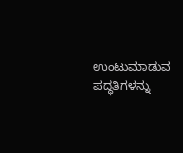ಉಂಟುಮಾಡುವ ಪದ್ಧತಿಗಳನ್ನು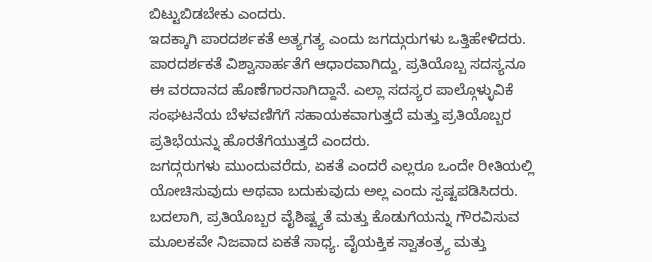ಬಿಟ್ಟುಬಿಡಬೇಕು ಎಂದರು.
ಇದಕ್ಕಾಗಿ ಪಾರದರ್ಶಕತೆ ಅತ್ಯಗತ್ಯ ಎಂದು ಜಗದ್ಗುರುಗಳು ಒತ್ತಿಹೇಳಿದರು. ಪಾರದರ್ಶಕತೆ ವಿಶ್ವಾಸಾರ್ಹತೆಗೆ ಆಧಾರವಾಗಿದ್ದು, ಪ್ರತಿಯೊಬ್ಬ ಸದಸ್ಯನೂ ಈ ವರದಾನದ ಹೊಣೆಗಾರನಾಗಿದ್ದಾನೆ. ಎಲ್ಲಾ ಸದಸ್ಯರ ಪಾಲ್ಗೊಳ್ಳುವಿಕೆ ಸಂಘಟನೆಯ ಬೆಳವಣಿಗೆಗೆ ಸಹಾಯಕವಾಗುತ್ತದೆ ಮತ್ತು ಪ್ರತಿಯೊಬ್ಬರ ಪ್ರತಿಭೆಯನ್ನು ಹೊರತೆಗೆಯುತ್ತದೆ ಎಂದರು.
ಜಗದ್ಗರುಗಳು ಮುಂದುವರೆದು, ಏಕತೆ ಎಂದರೆ ಎಲ್ಲರೂ ಒಂದೇ ರೀತಿಯಲ್ಲಿ ಯೋಚಿಸುವುದು ಅಥವಾ ಬದುಕುವುದು ಅಲ್ಲ ಎಂದು ಸ್ಪಷ್ಟಪಡಿಸಿದರು. ಬದಲಾಗಿ, ಪ್ರತಿಯೊಬ್ಬರ ವೈಶಿಷ್ಟ್ಯತೆ ಮತ್ತು ಕೊಡುಗೆಯನ್ನು ಗೌರವಿಸುವ ಮೂಲಕವೇ ನಿಜವಾದ ಏಕತೆ ಸಾಧ್ಯ. ವೈಯಕ್ತಿಕ ಸ್ವಾತಂತ್ರ್ಯ ಮತ್ತು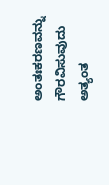ಅಂತಃಕರಣವನ್ನು ಗೌರವಿಸುವುದು ಅತ್ಯಂತ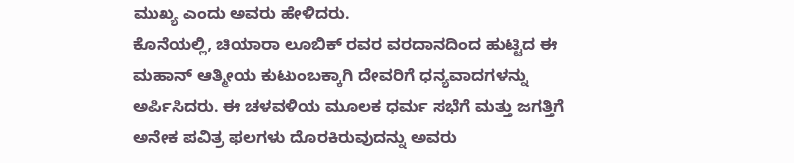ಮುಖ್ಯ ಎಂದು ಅವರು ಹೇಳಿದರು.
ಕೊನೆಯಲ್ಲಿ, ಚಿಯಾರಾ ಲೂಬಿಕ್ ರವರ ವರದಾನದಿಂದ ಹುಟ್ಟಿದ ಈ ಮಹಾನ್ ಆತ್ಮೀಯ ಕುಟುಂಬಕ್ಕಾಗಿ ದೇವರಿಗೆ ಧನ್ಯವಾದಗಳನ್ನು ಅರ್ಪಿಸಿದರು. ಈ ಚಳವಳಿಯ ಮೂಲಕ ಧರ್ಮ ಸಭೆಗೆ ಮತ್ತು ಜಗತ್ತಿಗೆ ಅನೇಕ ಪವಿತ್ರ ಫಲಗಳು ದೊರಕಿರುವುದನ್ನು ಅವರು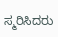ಸ್ಮರಿಸಿದರು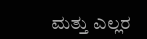ಮತ್ತು ಎಲ್ಲರ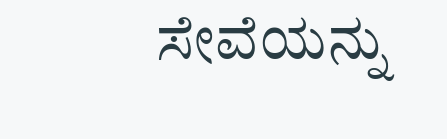ಸೇವೆಯನ್ನು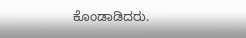ಕೊಂಡಾಡಿದರು.